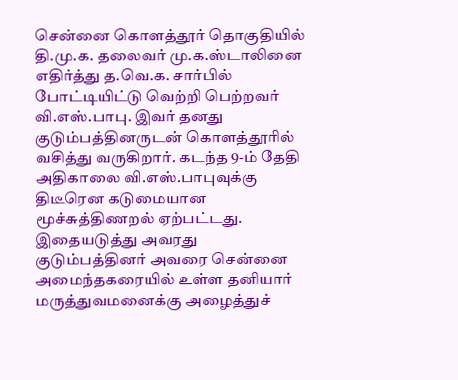சென்னை கொளத்தூர் தொகுதியில் தி.மு.க. தலைவர் மு.க.ஸ்டாலினை எதிர்த்து த.வெ.க. சார்பில் போட்டியிட்டு வெற்றி பெற்றவர் வி.எஸ்.பாபு. இவர் தனது குடும்பத்தினருடன் கொளத்தூரில் வசித்து வருகிறார். கடந்த 9-ம் தேதி அதிகாலை வி.எஸ்.பாபுவுக்கு திடீரென கடுமையான மூச்சுத்திணறல் ஏற்பட்டது. இதையடுத்து அவரது குடும்பத்தினர் அவரை சென்னை அமைந்தகரையில் உள்ள தனியார் மருத்துவமனைக்கு அழைத்துச்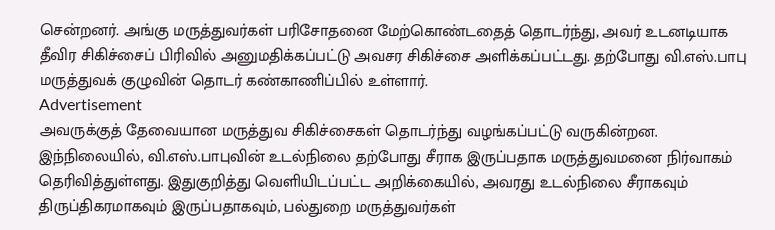சென்றனர். அங்கு மருத்துவர்கள் பரிசோதனை மேற்கொண்டதைத் தொடர்ந்து, அவர் உடனடியாக தீவிர சிகிச்சைப் பிரிவில் அனுமதிக்கப்பட்டு அவசர சிகிச்சை அளிக்கப்பட்டது. தற்போது வி.எஸ்.பாபு மருத்துவக் குழுவின் தொடர் கண்காணிப்பில் உள்ளார்.
Advertisement
அவருக்குத் தேவையான மருத்துவ சிகிச்சைகள் தொடர்ந்து வழங்கப்பட்டு வருகின்றன. இந்நிலையில், வி.எஸ்.பாபுவின் உடல்நிலை தற்போது சீராக இருப்பதாக மருத்துவமனை நிர்வாகம் தெரிவித்துள்ளது. இதுகுறித்து வெளியிடப்பட்ட அறிக்கையில், அவரது உடல்நிலை சீராகவும் திருப்திகரமாகவும் இருப்பதாகவும், பல்துறை மருத்துவர்கள்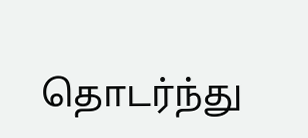தொடர்ந்து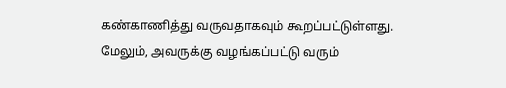கண்காணித்து வருவதாகவும் கூறப்பட்டுள்ளது. மேலும், அவருக்கு வழங்கப்பட்டு வரும்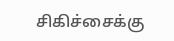சிகிச்சைக்கு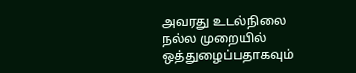அவரது உடல்நிலை நல்ல முறையில் ஒத்துழைப்பதாகவும்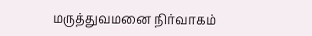மருத்துவமனை நிர்வாகம்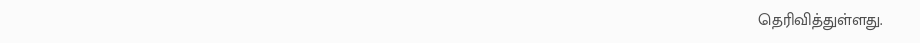தெரிவித்துள்ளது.